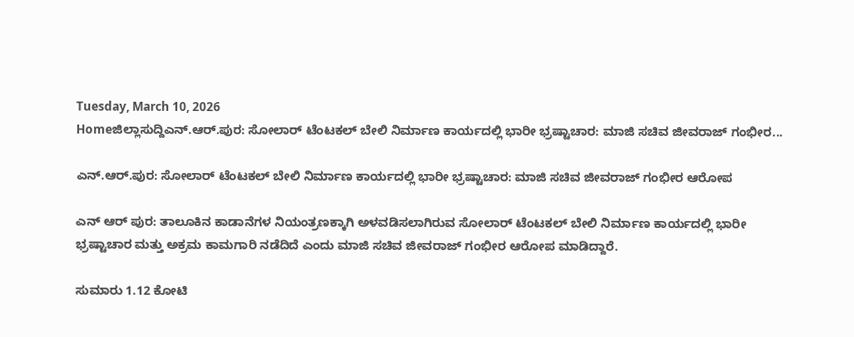Tuesday, March 10, 2026
Homeಜಿಲ್ಲಾಸುದ್ದಿಎನ್‌.ಆರ್‌.ಪುರ: ಸೋಲಾರ್‌ ಟೆಂಟಕಲ್‌ ಬೇಲಿ ನಿರ್ಮಾಣ ಕಾರ್ಯದಲ್ಲಿ ಭಾರೀ ಭ್ರಷ್ಟಾಚಾರ: ಮಾಜಿ ಸಚಿವ ಜೀವರಾಜ್‌ ಗಂಭೀರ...

ಎನ್‌.ಆರ್‌.ಪುರ: ಸೋಲಾರ್‌ ಟೆಂಟಕಲ್‌ ಬೇಲಿ ನಿರ್ಮಾಣ ಕಾರ್ಯದಲ್ಲಿ ಭಾರೀ ಭ್ರಷ್ಟಾಚಾರ: ಮಾಜಿ ಸಚಿವ ಜೀವರಾಜ್‌ ಗಂಭೀರ ಆರೋಪ

ಎನ್‌ ಆರ್‌ ಪುರ: ತಾಲೂಕಿನ ಕಾಡಾನೆಗಳ ನಿಯಂತ್ರಣಕ್ಕಾಗಿ ಅಳವಡಿಸಲಾಗಿರುವ ಸೋಲಾರ್‌ ಟೆಂಟಕಲ್‌ ಬೇಲಿ ನಿರ್ಮಾಣ ಕಾರ್ಯದಲ್ಲಿ ಭಾರೀ ಭ್ರಷ್ಟಾಚಾರ ಮತ್ತು ಅಕ್ರಮ ಕಾಮಗಾರಿ ನಡೆದಿದೆ ಎಂದು ಮಾಜಿ ಸಚಿವ ಜೀವರಾಜ್‌ ಗಂಭೀರ ಆರೋಪ ಮಾಡಿದ್ದಾರೆ.

ಸುಮಾರು 1.12 ಕೋಟಿ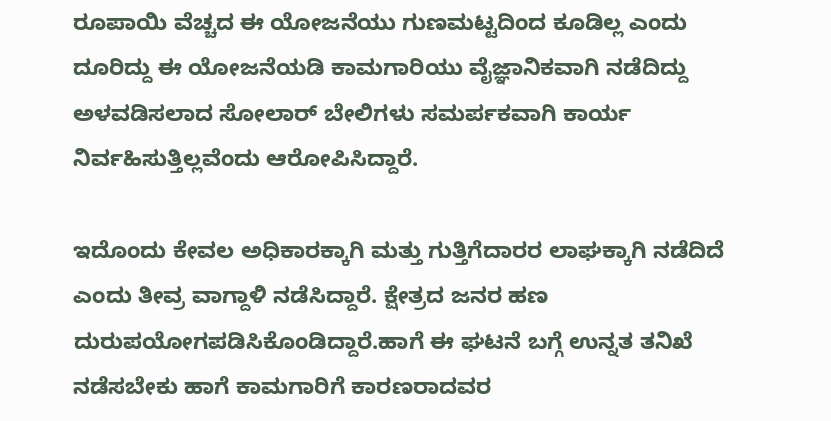ರೂಪಾಯಿ ವೆಚ್ಚದ ಈ ಯೋಜನೆಯು ಗುಣಮಟ್ಟದಿಂದ ಕೂಡಿಲ್ಲ ಎಂದು ದೂರಿದ್ದು ಈ ಯೋಜನೆಯಡಿ ಕಾಮಗಾರಿಯು ವೈಜ್ಞಾನಿಕವಾಗಿ ನಡೆದಿದ್ದು ಅಳವಡಿಸಲಾದ ಸೋಲಾರ್‌ ಬೇಲಿಗಳು ಸಮರ್ಪಕವಾಗಿ ಕಾರ್ಯ ನಿರ್ವಹಿಸುತ್ತಿಲ್ಲವೆಂದು ಆರೋಪಿಸಿದ್ದಾರೆ.

ಇದೊಂದು ಕೇವಲ ಅಧಿಕಾರಕ್ಕಾಗಿ ಮತ್ತು ಗುತ್ತಿಗೆದಾರರ ಲಾಘಕ್ಕಾಗಿ ನಡೆದಿದೆ ಎಂದು ತೀವ್ರ ವಾಗ್ದಾಳಿ ನಡೆಸಿದ್ದಾರೆ. ಕ್ಷೇತ್ರದ ಜನರ ಹಣ ದುರುಪಯೋಗಪಡಿಸಿಕೊಂಡಿದ್ದಾರೆ.ಹಾಗೆ ಈ ಘಟನೆ ಬಗ್ಗೆ ಉನ್ನತ ತನಿಖೆ ನಡೆಸಬೇಕು ಹಾಗೆ ಕಾಮಗಾರಿಗೆ ಕಾರಣರಾದವರ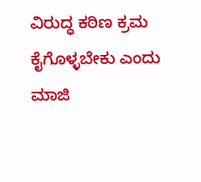ವಿರುದ್ಧ ಕಠಿಣ ಕ್ರಮ ಕೈಗೊಳ್ಳಬೇಕು ಎಂದು ಮಾಜಿ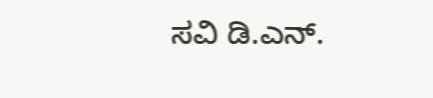ಸವಿ ಡಿ.ಎನ್.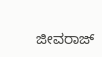ಜೀವರಾಜ್‌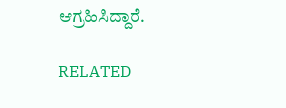ಆಗ್ರಹಿಸಿದ್ದಾರೆ.

RELATED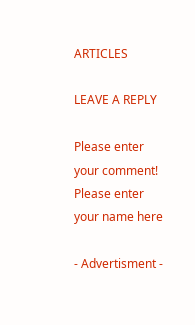ARTICLES

LEAVE A REPLY

Please enter your comment!
Please enter your name here

- Advertisment -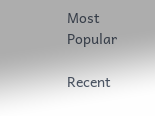Most Popular

Recent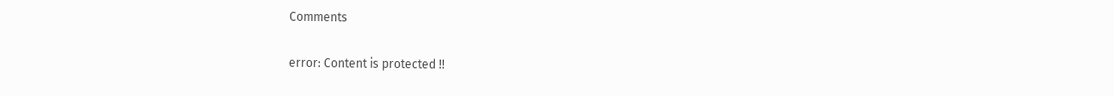Comments

error: Content is protected !!